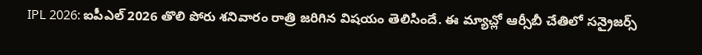IPL 2026: ఐపీఎల్ 2026 తొలి పోరు శనివారం రాత్రి జరిగిన విషయం తెలిసిందే. ఈ మ్యాచ్లో ఆర్సీబీ చేతిలో సన్రైజర్స్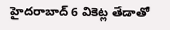హైదరాబాద్ 6 వికెట్ల తేడాతో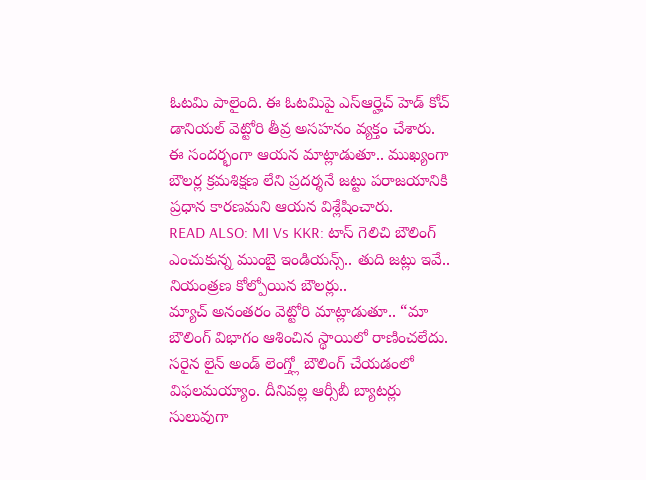ఓటమి పాలైంది. ఈ ఓటమిపై ఎస్ఆర్హెచ్ హెడ్ కోచ్ డానియల్ వెట్టోరి తీవ్ర అసహనం వ్యక్తం చేశారు. ఈ సందర్భంగా ఆయన మాట్లాడుతూ.. ముఖ్యంగా బౌలర్ల క్రమశిక్షణ లేని ప్రదర్శనే జట్టు పరాజయానికి ప్రధాన కారణమని ఆయన విశ్లేషించారు.
READ ALSO: MI Vs KKR: టాస్ గెలిచి బౌలింగ్ ఎంచుకున్న ముంబై ఇండియన్స్.. తుది జట్లు ఇవే..
నియంత్రణ కోల్పోయిన బౌలర్లు..
మ్యాచ్ అనంతరం వెట్టోరి మాట్లాడుతూ.. “మా బౌలింగ్ విభాగం ఆశించిన స్థాయిలో రాణించలేదు. సరైన లైన్ అండ్ లెంగ్త్లో బౌలింగ్ చేయడంలో విఫలమయ్యాం. దీనివల్ల ఆర్సీబీ బ్యాటర్లు సులువుగా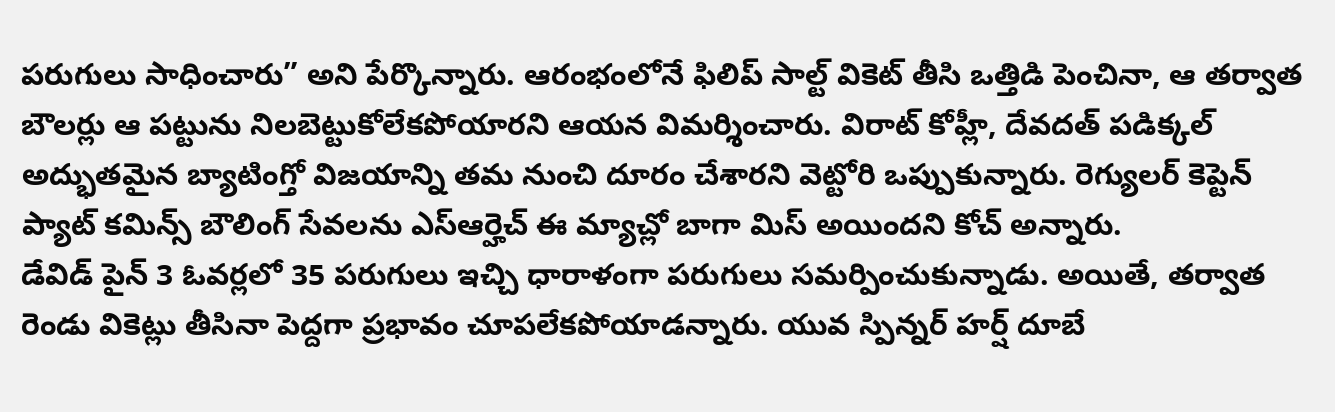పరుగులు సాధించారు” అని పేర్కొన్నారు. ఆరంభంలోనే ఫిలిప్ సాల్ట్ వికెట్ తీసి ఒత్తిడి పెంచినా, ఆ తర్వాత బౌలర్లు ఆ పట్టును నిలబెట్టుకోలేకపోయారని ఆయన విమర్శించారు. విరాట్ కోహ్లీ, దేవదత్ పడిక్కల్ అద్భుతమైన బ్యాటింగ్తో విజయాన్ని తమ నుంచి దూరం చేశారని వెట్టోరి ఒప్పుకున్నారు. రెగ్యులర్ కెప్టెన్ ప్యాట్ కమిన్స్ బౌలింగ్ సేవలను ఎస్ఆర్హెచ్ ఈ మ్యాచ్లో బాగా మిస్ అయిందని కోచ్ అన్నారు.
డేవిడ్ పైన్ 3 ఓవర్లలో 35 పరుగులు ఇచ్చి ధారాళంగా పరుగులు సమర్పించుకున్నాడు. అయితే, తర్వాత రెండు వికెట్లు తీసినా పెద్దగా ప్రభావం చూపలేకపోయాడన్నారు. యువ స్పిన్నర్ హర్ష్ దూబే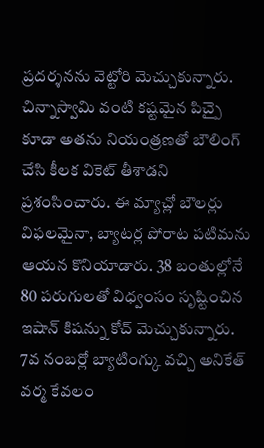ప్రదర్శనను వెట్టోరి మెచ్చుకున్నారు. చిన్నాస్వామి వంటి కష్టమైన పిచ్పై కూడా అతను నియంత్రణతో బౌలింగ్ చేసి కీలక వికెట్ తీశాడని ప్రశంసించారు. ఈ మ్యాచ్లో బౌలర్లు విఫలమైనా, బ్యాటర్ల పోరాట పటిమను ఆయన కొనియాడారు. 38 బంతుల్లోనే 80 పరుగులతో విధ్వంసం సృష్టించిన ఇషాన్ కిషన్ను కోచ్ మెచ్చుకున్నారు. 7వ నంబర్లో బ్యాటింగ్కు వచ్చి అనికేత్ వర్మ కేవలం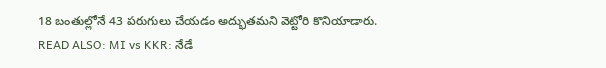18 బంతుల్లోనే 43 పరుగులు చేయడం అద్భుతమని వెట్టోరి కొనియాడారు.
READ ALSO: MI vs KKR: నేడే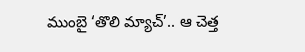ముంబై ‘తొలి మ్యాచ్’.. ఆ చెత్త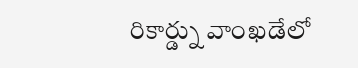రికార్డ్ను వాంఖడేలో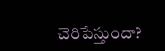చెరిపేస్తుందా?